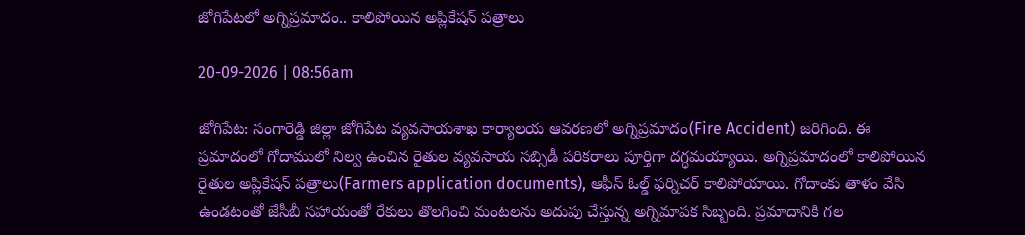జోగిపేటలో అగ్నిప్రమాదం.. కాలిపోయిన అప్లికేషన్ పత్రాలు

20-09-2026 | 08:56am

జోగిపేట: సంగారెడ్డి జిల్లా జోగిపేట వ్యవసాయశాఖ కార్యాలయ ఆవరణలో అగ్నిప్రమాదం(Fire Accident) జరిగింది. ఈ ప్రమాదంలో గోదాములో నిల్వ ఉంచిన రైతుల వ్యవసాయ సబ్సిడీ పరికరాలు పూర్తిగా దగ్ధమయ్యాయి. అగ్నిప్రమాదంలో కాలిపోయిన రైతుల అప్లికేషన్ పత్రాలు(Farmers application documents), ఆఫీస్ ఓల్డ్ ఫర్నిచర్ కాలిపోయాయి. గోదాంకు తాళం వేసి ఉండటంతో జేసీబీ సహాయంతో రేకులు తొలగించి మంటలను అదుపు చేస్తున్న అగ్నిమాపక సిబ్బంది. ప్రమాదానికి గల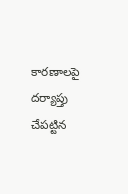కారణాలపై దర్యాప్తు చేపట్టిన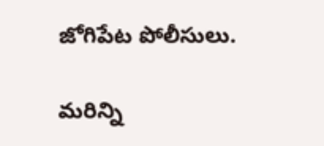జోగిపేట పోలీసులు.

మరిన్ని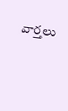వార్తలు